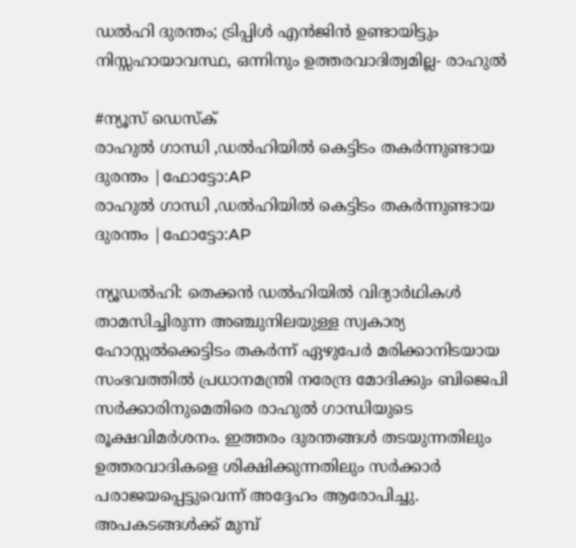ഡൽഹി ദുരന്തം; ട്രിപ്പിൾ എൻജിൻ ഉണ്ടായിട്ടും നിസ്സഹായാവസ്ഥ, ഒന്നിനും ഉത്തരവാദിത്വമില്ല- രാഹുൽ

#ന്യൂസ് ഡെസ്ക്
രാഹുല്‍ ഗാന്ധി ,ഡല്‍ഹിയില്‍ കെട്ടിടം തകര്‍ന്നുണ്ടായ ദുരന്തം |ഫോട്ടോ:AP
രാഹുല്‍ ഗാന്ധി ,ഡല്‍ഹിയില്‍ കെട്ടിടം തകര്‍ന്നുണ്ടായ ദുരന്തം |ഫോട്ടോ:AP

ന്യൂഡൽഹി: തെക്കൻ ഡൽഹിയിൽ വിദ്യാർഥികൾ താമസിച്ചിരുന്ന അഞ്ചുനിലയുള്ള സ്വകാര്യ ഹോസ്റ്റൽക്കെട്ടിടം തകർന്ന് ഏഴുപേർ മരിക്കാനിടയായ സംഭവത്തിൽ പ്രധാനമന്ത്രി നരേന്ദ്ര മോദിക്കും ബിജെപി സർക്കാരിനുമെതിരെ രാഹുൽ ഗാന്ധിയുടെ രൂക്ഷവിമർശനം. ഇത്തരം ദുരന്തങ്ങൾ തടയുന്നതിലും ഉത്തരവാദികളെ ശിക്ഷിക്കുന്നതിലും സർക്കാർ പരാജയപ്പെട്ടുവെന്ന് അദ്ദേഹം ആരോപിച്ചു. അപകടങ്ങൾക്ക് മുമ്പ്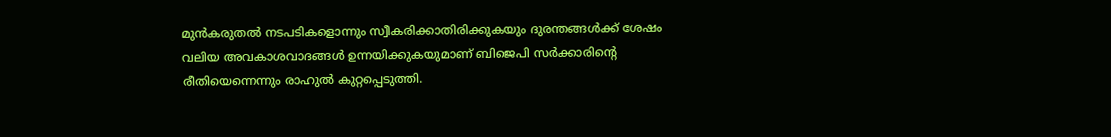മുൻകരുതൽ നടപടികളൊന്നും സ്വീകരിക്കാതിരിക്കുകയും ദുരന്തങ്ങൾക്ക് ശേഷം വലിയ അവകാശവാദങ്ങൾ ഉന്നയിക്കുകയുമാണ് ബിജെപി സർക്കാരിന്റെ രീതിയെന്നെന്നും രാഹുൽ കുറ്റപ്പെടുത്തി.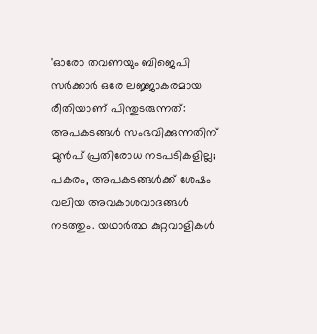'ഓരോ തവണയും ബിജെപി സർക്കാർ ഒരേ ലജ്ജാകരമായ രീതിയാണ് പിന്തുടരുന്നത്: അപകടങ്ങൾ സംഭവിക്കുന്നതിന് മുൻപ് പ്രതിരോധ നടപടികളില്ല; പകരം, അപകടങ്ങൾക്ക് ശേഷം വലിയ അവകാശവാദങ്ങൾ നടത്തും. യഥാർത്ഥ കുറ്റവാളികൾ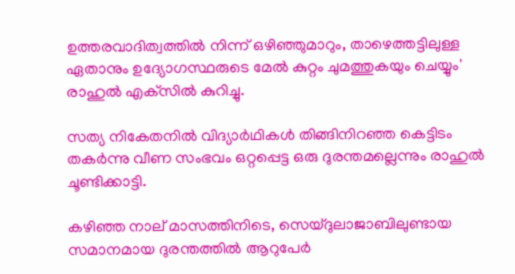ഉത്തരവാദിത്വത്തിൽ നിന്ന് ഒഴിഞ്ഞുമാറും, താഴെത്തട്ടിലുള്ള ഏതാനും ഉദ്യോഗസ്ഥരുടെ മേൽ കുറ്റം ചുമത്തുകയും ചെയ്യും' രാഹുൽ എക്‌സിൽ കുറിച്ചു.

സത്യ നികേതനിൽ വിദ്യാർഥികൾ തിങ്ങിനിറഞ്ഞ കെട്ടിടം തകർന്നു വീണ സംഭവം ഒറ്റപ്പെട്ട ഒരു ദുരന്തമല്ലെന്നും രാഹുൽ ചൂണ്ടിക്കാട്ടി.

കഴിഞ്ഞ നാല് മാസത്തിനിടെ, സെയ്ദുലാജാബിലുണ്ടായ സമാനമായ ദുരന്തത്തിൽ ആറുപേർ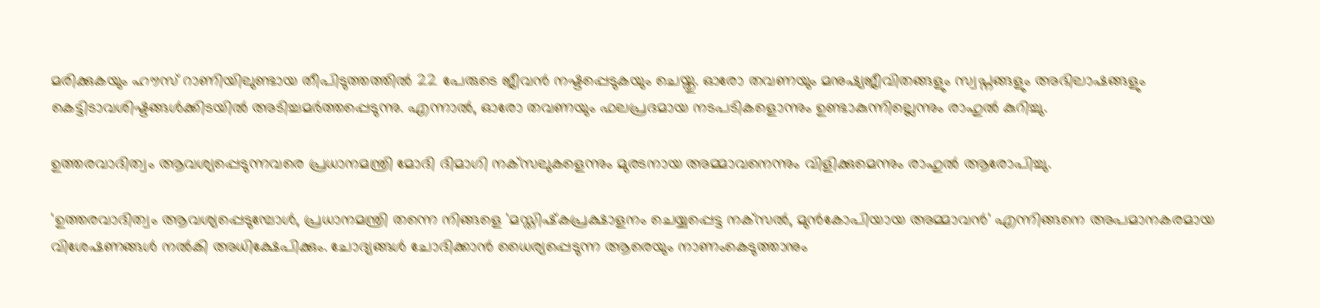മരിക്കുകയും ഹൗസ് റാണിയിലുണ്ടായ തീപിടുത്തത്തിൽ 22 പേരുടെ ജീവൻ നഷ്ടപ്പെടുകയും ചെയ്തു. ഓരോ തവണയും മനുഷ്യജീവിതങ്ങളും സ്വപ്നങ്ങളും അഭിലാഷങ്ങളും കെട്ടിടാവശിഷ്ടങ്ങൾക്കിടയിൽ അടിച്ചമർത്തപ്പെടുന്നു. എന്നാൽ, ഓരോ തവണയും ഫലപ്രദമായ നടപടികളൊന്നും ഉണ്ടാകുന്നില്ലെന്നും രാഹുൽ കുറിച്ചു.

ഉത്തരവാദിത്വം ആവശ്യപ്പെടുന്നവരെ പ്രധാനമന്ത്രി മോദി ദിമാഗി നക്‌സലുകളെന്നും മുരടനായ അമ്മാവനെന്നും വിളിക്കുമെന്നും രാഹുൽ ആരോപിച്ചു.

'ഉത്തരവാദിത്വം ആവശ്യപ്പെടുമ്പോൾ, പ്രധാനമന്ത്രി തന്നെ നിങ്ങളെ 'മസ്തിഷ്‌കപ്രക്ഷാളനം ചെയ്യപ്പെട്ട നക്‌സൽ, മുൻകോപിയായ അമ്മാവൻ' എന്നിങ്ങനെ അപമാനകരമായ വിശേഷണങ്ങൾ നൽകി അധിക്ഷേപിക്കും. ചോദ്യങ്ങൾ ചോദിക്കാൻ ധൈര്യപ്പെടുന്ന ആരെയും നാണംകെടുത്താനും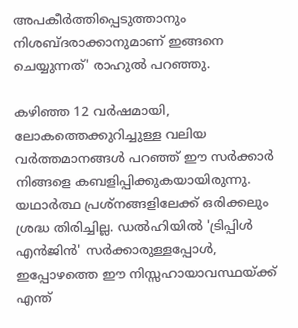അപകീർത്തിപ്പെടുത്താനും നിശബ്ദരാക്കാനുമാണ് ഇങ്ങനെ ചെയ്യുന്നത്' രാഹുൽ പറഞ്ഞു.

കഴിഞ്ഞ 12 വർഷമായി, ലോകത്തെക്കുറിച്ചുള്ള വലിയ വർത്തമാനങ്ങൾ പറഞ്ഞ് ഈ സർക്കാർ നിങ്ങളെ കബളിപ്പിക്കുകയായിരുന്നു. യഥാർത്ഥ പ്രശ്‌നങ്ങളിലേക്ക് ഒരിക്കലും ശ്രദ്ധ തിരിച്ചില്ല. ഡൽഹിയിൽ 'ട്രിപ്പിൾ എൻജിൻ' സർക്കാരുള്ളപ്പോൾ, ഇപ്പോഴത്തെ ഈ നിസ്സഹായാവസ്ഥയ്ക്ക് എന്ത്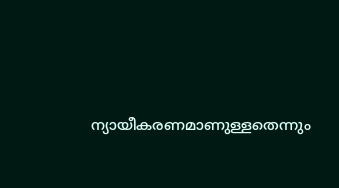ന്യായീകരണമാണുള്ളതെന്നും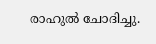രാഹുൽ ചോദിച്ചു.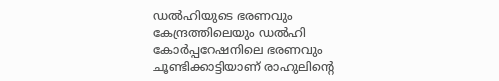ഡൽഹിയുടെ ഭരണവും കേന്ദ്രത്തിലെയും ഡൽഹി കോർപ്പറേഷനിലെ ഭരണവും ചൂണ്ടിക്കാട്ടിയാണ് രാഹുലിന്റെ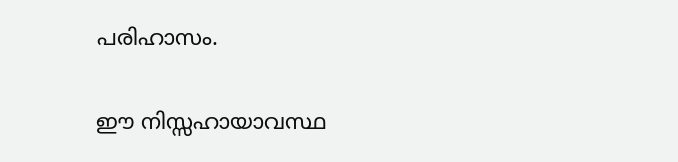പരിഹാസം.

ഈ നിസ്സഹായാവസ്ഥ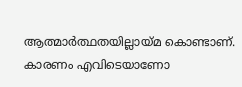ആത്മാർത്ഥതയില്ലായ്മ കൊണ്ടാണ്. കാരണം എവിടെയാണോ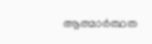ആത്മാർത്ഥത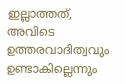ഇല്ലാത്തത്, അവിടെ ഉത്തരവാദിത്വവും ഉണ്ടാകില്ലെന്നും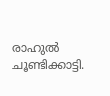രാഹുൽ ചൂണ്ടിക്കാട്ടി.